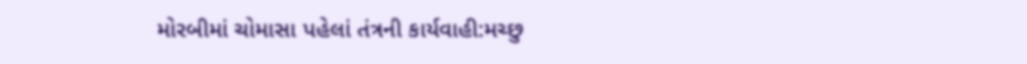મોરબીમાં ચોમાસા પહેલાં તંત્રની કાર્યવાહી:મચ્છુ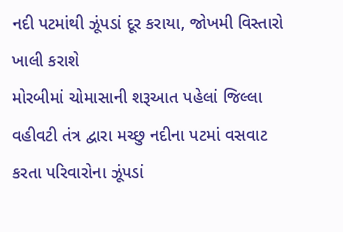નદી પટમાંથી ઝૂંપડાં દૂર કરાયા, જોખમી વિસ્તારો ખાલી કરાશે
મોરબીમાં ચોમાસાની શરૂઆત પહેલાં જિલ્લા વહીવટી તંત્ર દ્વારા મચ્છુ નદીના પટમાં વસવાટ કરતા પરિવારોના ઝૂંપડાં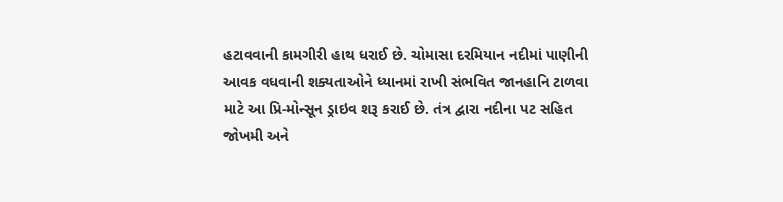હટાવવાની કામગીરી હાથ ધરાઈ છે. ચોમાસા દરમિયાન નદીમાં પાણીની આવક વધવાની શક્યતાઓને ધ્યાનમાં રાખી સંભવિત જાનહાનિ ટાળવા માટે આ પ્રિ-મોન્સૂન ડ્રાઇવ શરૂ કરાઈ છે. તંત્ર દ્વારા નદીના પટ સહિત જોખમી અને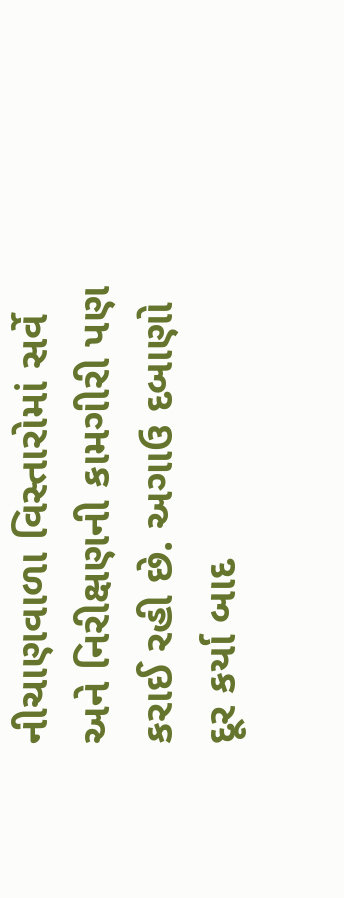નીચાણવાળા વિસ્તારોમાં સર્વે અને નિરીક્ષણની કામગીરી પણ કરાઈ રહી છે. અગાઉ દબાણો દૂર કર્યા બાદ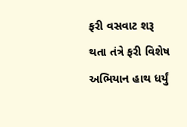ફરી વસવાટ શરૂ થતા તંત્રે ફરી વિશેષ અભિયાન હાથ ધર્યું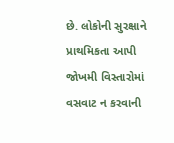છે. લોકોની સુરક્ષાને પ્રાથમિકતા આપી જોખમી વિસ્તારોમાં વસવાટ ન કરવાની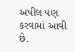અપીલ પણ કરવામાં આવી છે.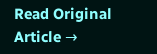Read Original Article →